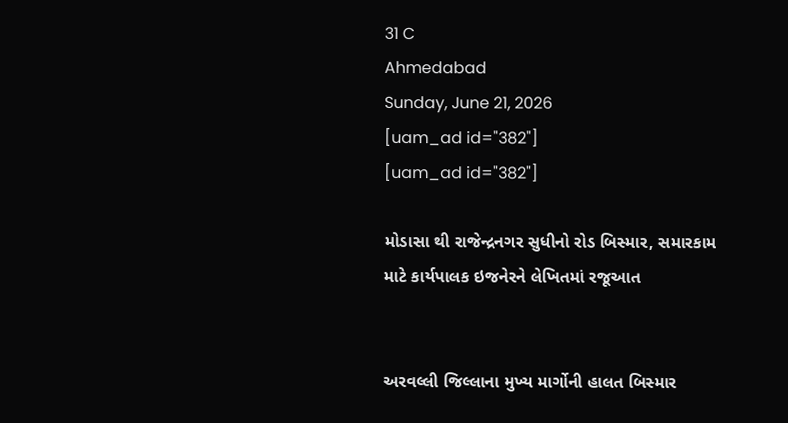31 C
Ahmedabad
Sunday, June 21, 2026
[uam_ad id="382"]
[uam_ad id="382"]

મોડાસા થી રાજેન્દ્રનગર સુધીનો રોડ બિસ્માર, સમારકામ માટે કાર્યપાલક ઇજનેરને લેખિતમાં રજૂઆત


અરવલ્લી જિલ્લાના મુખ્ય માર્ગોની હાલત બિસ્માર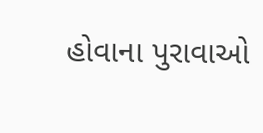હોવાના પુરાવાઓ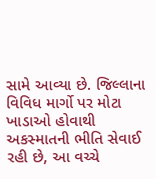સામે આવ્યા છે. જિલ્લાના વિવિધ માર્ગો પર મોટા ખાડાઓ હોવાથી અકસ્માતની ભીતિ સેવાઈ રહી છે, આ વચ્ચે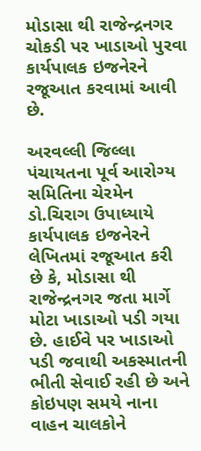મોડાસા થી રાજેન્દ્રનગર ચોકડી પર ખાડાઓ પુરવા કાર્યપાલક ઇજનેરને રજૂઆત કરવામાં આવી છે.

અરવલ્લી જિલ્લા પંચાયતના પૂર્વ આરોગ્ય સમિતિના ચેરમેન ડો.ચિરાગ ઉપાધ્યાયે કાર્યપાલક ઇજનેરને લેખિતમાં રજૂઆત કરી છે કે, મોડાસા થી રાજેન્દ્રનગર જતા માર્ગે મોટા ખાડાઓ પડી ગયા છે. હાઈવે પર ખાડાઓ પડી જવાથી અકસ્માતની ભીતી સેવાઈ રહી છે અને કોઇપણ સમયે નાના વાહન ચાલકોને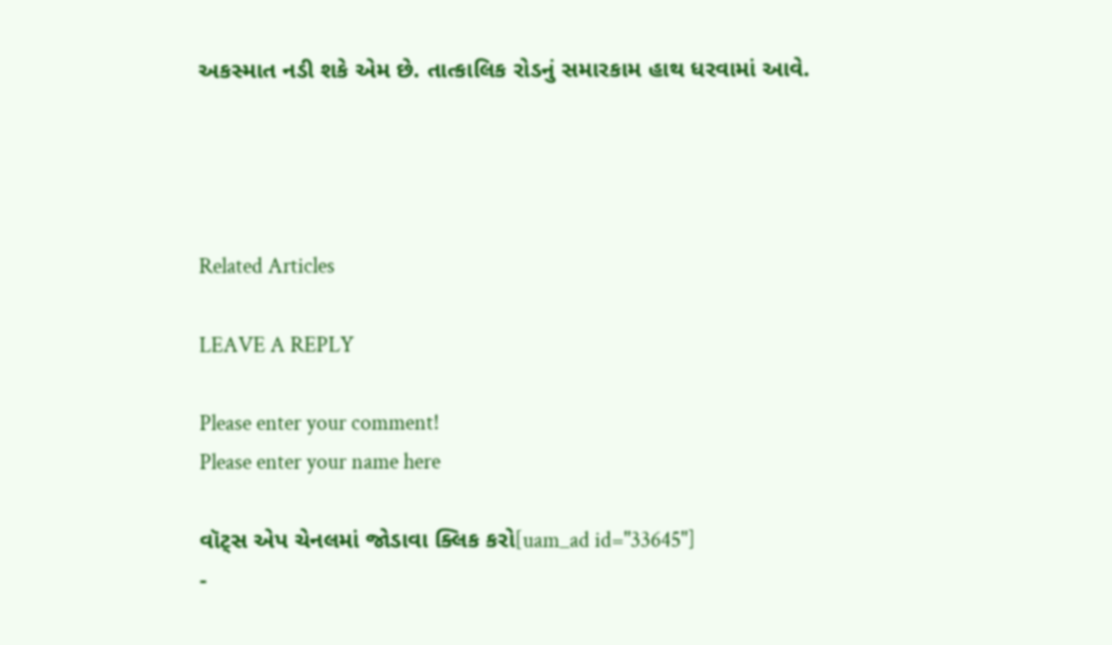અકસ્માત નડી શકે એમ છે. તાત્કાલિક રોડનું સમારકામ હાથ ધરવામાં આવે.




Related Articles

LEAVE A REPLY

Please enter your comment!
Please enter your name here

વૉટ્સ એપ ચેનલમાં જોડાવા ક્લિક કરો[uam_ad id="33645"]
-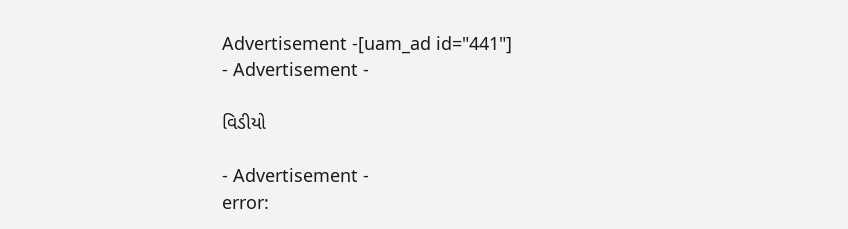Advertisement -[uam_ad id="441"]
- Advertisement -

વિડીયો

- Advertisement -
error: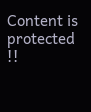Content is protected !!